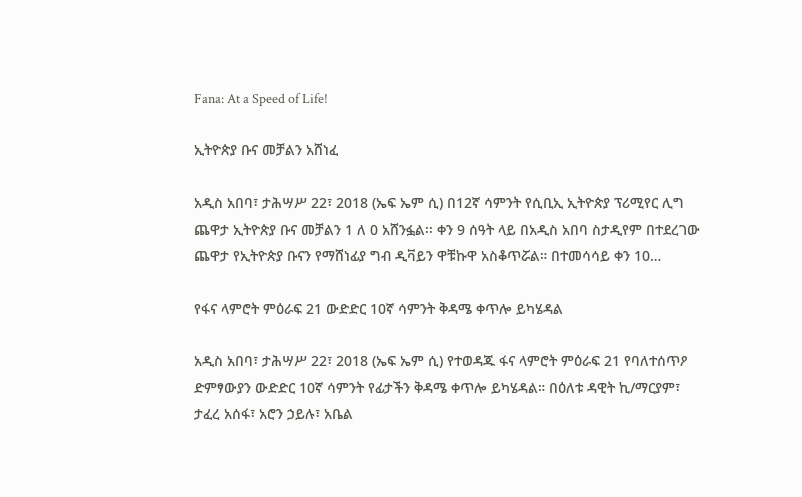Fana: At a Speed of Life!

ኢትዮጵያ ቡና መቻልን አሸነፈ

አዲስ አበባ፣ ታሕሣሥ 22፣ 2018 (ኤፍ ኤም ሲ) በ12ኛ ሳምንት የሲቢኢ ኢትዮጵያ ፕሪሚየር ሊግ ጨዋታ ኢትዮጵያ ቡና መቻልን 1 ለ 0 አሸንፏል፡፡ ቀን 9 ሰዓት ላይ በአዲስ አበባ ስታዲየም በተደረገው ጨዋታ የኢትዮጵያ ቡናን የማሸነፊያ ግብ ዲቫይን ዋቹኩዋ አስቆጥሯል። በተመሳሳይ ቀን 10…

የፋና ላምሮት ምዕራፍ 21 ውድድር 10ኛ ሳምንት ቅዳሜ ቀጥሎ ይካሄዳል

አዲስ አበባ፣ ታሕሣሥ 22፣ 2018 (ኤፍ ኤም ሲ) የተወዳጁ ፋና ላምሮት ምዕራፍ 21 የባለተሰጥዖ ድምፃውያን ውድድር 10ኛ ሳምንት የፊታችን ቅዳሜ ቀጥሎ ይካሄዳል። በዕለቱ ዳዊት ኪ/ማርያም፣ ታፈረ አሰፋ፣ አሮን ኃይሉ፣ አቤል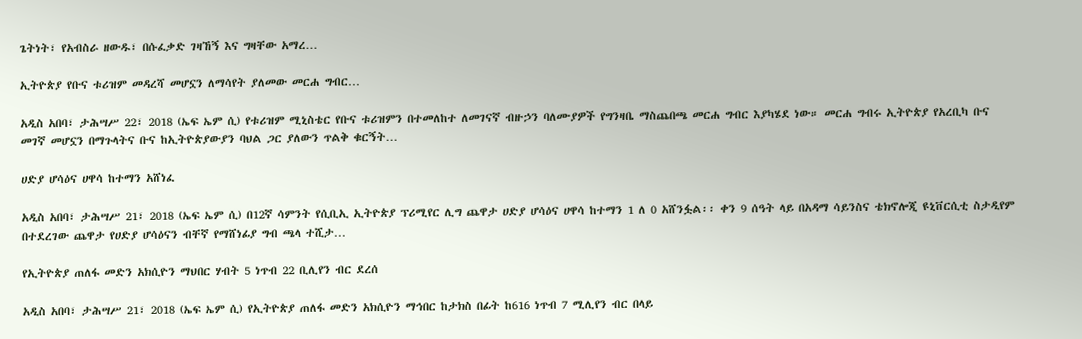ጌትነት፣ የአብስራ ዘውዱ፣ በሱፈቃድ ገዛኸኝ እና ግዛቸው አማረ…

ኢትዮጵያ የቡና ቱሪዝም መዳረሻ መሆኗን ለማሳየት ያለመው መርሐ ግብር…

አዲስ አበባ፣ ታሕሣሥ 22፣ 2018 (ኤፍ ኤም ሲ) የቱሪዝም ሚኒስቴር የቡና ቱሪዝምን በተመለከተ ለመገናኛ ብዙኃን ባለሙያዎች የግንዛቤ ማስጨበጫ መርሐ ግብር እያካሄደ ነው። መርሐ ግብሩ ኢትዮጵያ የአረቢካ ቡና መገኛ መሆኗን በማጉላትና ቡና ከኢትዮጵያውያን ባህል ጋር ያለውን ጥልቅ ቁርኝት…

ሀድያ ሆሳዕና ሀዋሳ ከተማን አሸነፈ

አዲስ አበባ፣ ታሕሣሥ 21፣ 2018 (ኤፍ ኤም ሲ) በ12ኛ ሳምንት የሲቢኢ ኢትዮጵያ ፕሪሚየር ሊግ ጨዋታ ሀድያ ሆሳዕና ሀዋሳ ከተማን 1 ለ 0 አሸንፏል፡፡ ቀን 9 ሰዓት ላይ በአዳማ ሳይንስና ቴክኖሎጂ ዩኒቨርሲቲ ስታዲየም በተደረገው ጨዋታ የሀድያ ሆሳዕናን ብቸኛ የማሸነፊያ ግብ ጫላ ተሺታ…

የኢትዮጵያ ጠለፋ መድን አክሲዮን ማህበር ሃብት 5 ነጥብ 22 ቢሊየን ብር ደረሰ

አዲስ አበባ፣ ታሕሣሥ 21፣ 2018 (ኤፍ ኤም ሲ) የኢትዮጵያ ጠለፋ መድን አክሲዮን ማኅበር ከታክስ በፊት ከ616 ነጥብ 7 ሚሊየን ብር በላይ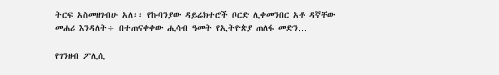ትርፍ አስመዘገብሁ አለ፡፡ የኩባንያው ዳይሬክተሮች ቦርድ ሊቀመንበር አቶ ዳኛቸው መሐሪ እንዳለት÷ በተጠናቀቀው ሒሳብ ዓመት የኢትዮጵያ ጠለፋ መድን…

የገንዘብ ፖሊሲ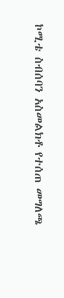ኮሚቴ ስብሰባን አስመልክቶ የተሰጠ መግለጫ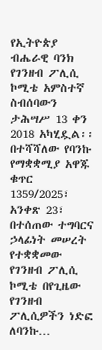የኢትዮጵያ ብሔራዊ ባንክ የገንዘብ ፖሊሲ ኮሚቴ አምስተኛ ስብሰባውን ታሕሣሥ 13 ቀን 2018 አካሂዷል፡፡ በተሻሻለው የባንኩ የማቋቋሚያ አዋጁ ቁጥር 1359/2025፣ አንቀጽ 23፣ በተሰጠው ተግባርና ኃላፊነት መሠረት የተቋቋመው የገንዘብ ፖሊሲ ኮሚቴ በየጊዜው የገንዘብ ፖሊሲዎችን ነድፎ ለባንኩ…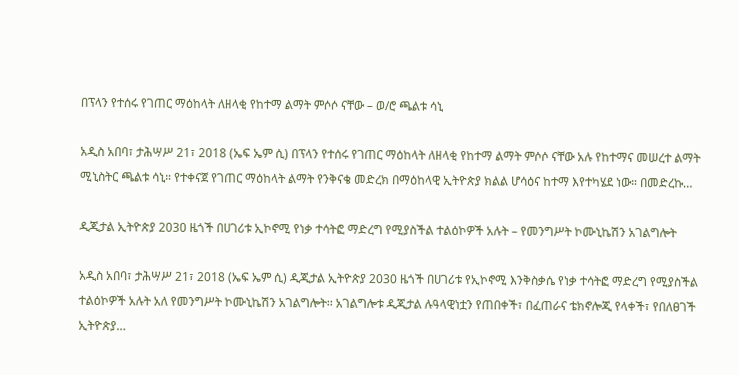በፕላን የተሰሩ የገጠር ማዕከላት ለዘላቂ የከተማ ልማት ምሶሶ ናቸው – ወ/ሮ ጫልቱ ሳኒ

አዲስ አበባ፣ ታሕሣሥ 21፣ 2018 (ኤፍ ኤም ሲ) በፕላን የተሰሩ የገጠር ማዕከላት ለዘላቂ የከተማ ልማት ምሶሶ ናቸው አሉ የከተማና መሠረተ ልማት ሚኒስትር ጫልቱ ሳኒ። የተቀናጀ የገጠር ማዕከላት ልማት የንቅናቄ መድረክ በማዕከላዊ ኢትዮጵያ ክልል ሆሳዕና ከተማ እየተካሄደ ነው። በመድረኩ…

ዲጂታል ኢትዮጵያ 2030 ዜጎች በሀገሪቱ ኢኮኖሚ የነቃ ተሳትፎ ማድረግ የሚያስችል ተልዕኮዎች አሉት – የመንግሥት ኮሙኒኬሽን አገልግሎት

አዲስ አበባ፣ ታሕሣሥ 21፣ 2018 (ኤፍ ኤም ሲ) ዲጂታል ኢትዮጵያ 2030 ዜጎች በሀገሪቱ የኢኮኖሚ እንቅስቃሴ የነቃ ተሳትፎ ማድረግ የሚያስችል ተልዕኮዎች አሉት አለ የመንግሥት ኮሙኒኬሽን አገልግሎት፡፡ አገልግሎቱ ዲጂታል ሉዓላዊነቷን የጠበቀች፣ በፈጠራና ቴክኖሎጂ የላቀች፣ የበለፀገች ኢትዮጵያ…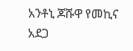አንቶኒ ጆሹዋ የመኪና አደጋ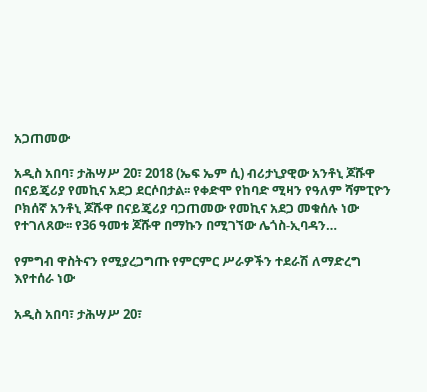አጋጠመው

አዲስ አበባ፣ ታሕሣሥ 20፣ 2018 (ኤፍ ኤም ሲ) ብሪታኒያዊው አንቶኒ ጆሹዋ በናይጄሪያ የመኪና አደጋ ደርሶበታል፡፡ የቀድሞ የከባድ ሚዛን የዓለም ሻምፒዮን ቦክሰኛ አንቶኒ ጆሹዋ በናይጄሪያ ባጋጠመው የመኪና አደጋ መቁሰሉ ነው የተገለጸው፡፡ የ36 ዓመቱ ጆሹዋ በማኩን በሚገኘው ሌጎስ-ኢባዳን…

የምግብ ዋስትናን የሚያረጋግጡ የምርምር ሥራዎችን ተደራሽ ለማድረግ እየተሰራ ነው

አዲስ አበባ፣ ታሕሣሥ 20፣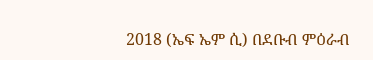2018 (ኤፍ ኤም ሲ) በደቡብ ምዕራብ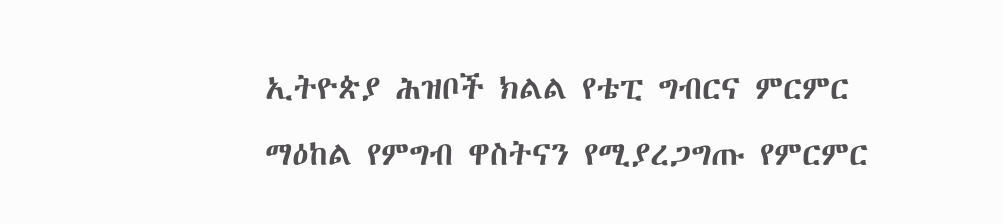ኢትዮጵያ ሕዝቦች ክልል የቴፒ ግብርና ምርምር ማዕከል የምግብ ዋስትናን የሚያረጋግጡ የምርምር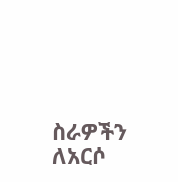ስራዎችን ለአርሶ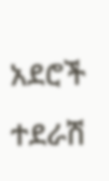አደሮች ተደራሽ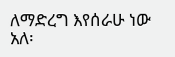ለማድረግ እየሰራሁ ነው አለ፡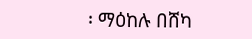፡ ማዕከሉ በሸካ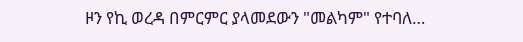ዞን የኪ ወረዳ በምርምር ያላመደውን "መልካም" የተባለ…